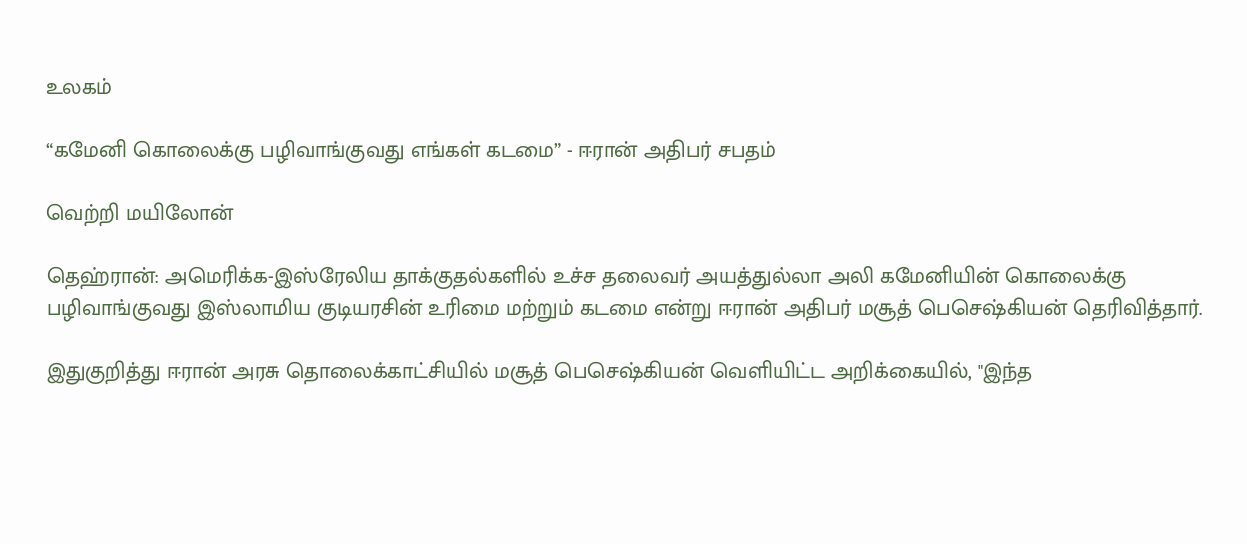உலகம்

“கமேனி கொலைக்கு பழிவாங்குவது எங்கள் கடமை” - ஈரான் அதிபர் சபதம்

வெற்றி மயிலோன்

தெஹ்ரான்: அமெரிக்க-இஸ்ரேலிய தாக்குதல்களில் உச்ச தலைவர் அயத்துல்லா அலி கமேனியின் கொலைக்கு பழிவாங்குவது இஸ்லாமிய குடியரசின் உரிமை மற்றும் கடமை என்று ஈரான் அதிபர் மசூத் பெசெஷ்கியன் தெரிவித்தார்.

இதுகுறித்து ஈரான் அரசு தொலைக்காட்சியில் மசூத் பெசெஷ்கியன் வெளியிட்ட அறிக்கையில், "இந்த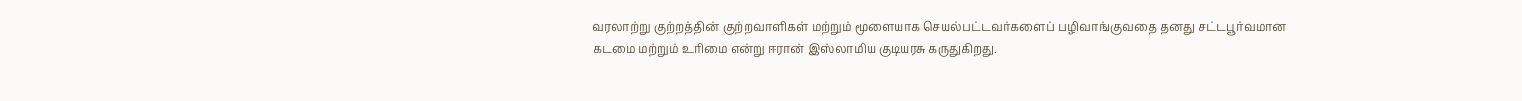வரலாற்று குற்றத்தின் குற்றவாளிகள் மற்றும் மூளையாக செயல்பட்டவர்களைப் பழிவாங்குவதை தனது சட்டபூர்வமான கடமை மற்றும் உரிமை என்று ஈரான் இஸ்லாமிய குடியரசு கருதுகிறது.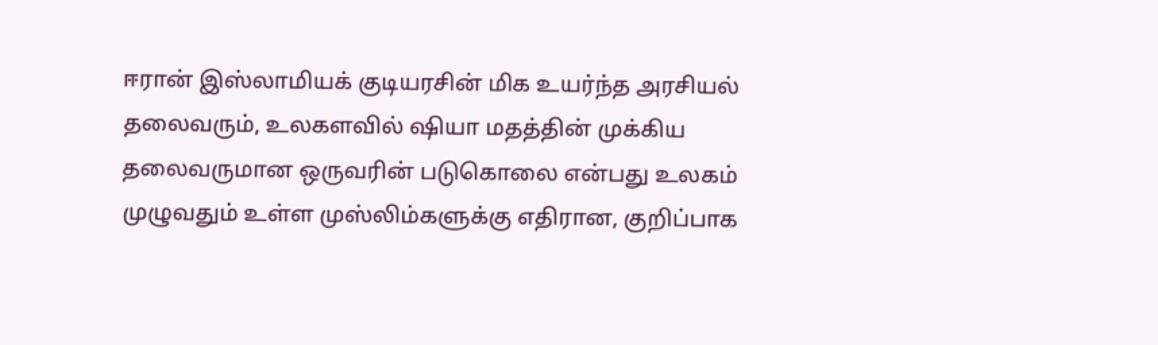ஈரான் இஸ்லாமியக் குடியரசின் மிக உயர்ந்த அரசியல் தலைவரும், உலகளவில் ஷியா மதத்தின் முக்கிய தலைவருமான ஒருவரின் படுகொலை என்பது உலகம் முழுவதும் உள்ள முஸ்லிம்களுக்கு எதிரான, குறிப்பாக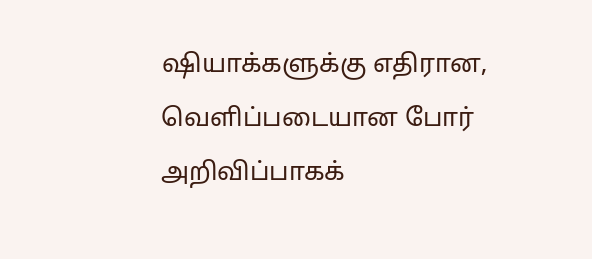ஷியாக்களுக்கு எதிரான, வெளிப்படையான போர் அறிவிப்பாகக்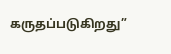கருதப்படுகிறது”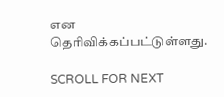என தெரிவிக்கப்பட்டுள்ளது.

SCROLL FOR NEXT